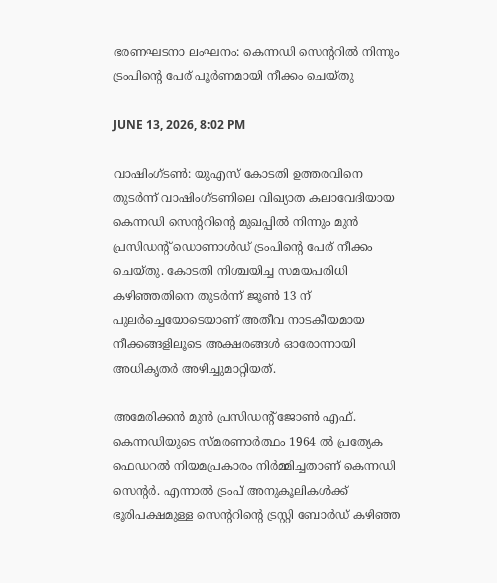ഭരണഘടനാ ലംഘനം: കെന്നഡി സെന്ററില്‍ നിന്നും ട്രംപിന്റെ പേര് പൂര്‍ണമായി നീക്കം ചെയ്തു

JUNE 13, 2026, 8:02 PM

വാഷിംഗ്ടണ്‍: യുഎസ് കോടതി ഉത്തരവിനെ തുടര്‍ന്ന് വാഷിംഗ്ടണിലെ വിഖ്യാത കലാവേദിയായ കെന്നഡി സെന്ററിന്റെ മുഖപ്പില്‍ നിന്നും മുന്‍ പ്രസിഡന്റ് ഡൊണാള്‍ഡ് ട്രംപിന്റെ പേര് നീക്കം ചെയ്തു. കോടതി നിശ്ചയിച്ച സമയപരിധി കഴിഞ്ഞതിനെ തുടര്‍ന്ന് ജൂണ്‍ 13 ന് പുലര്‍ച്ചെയോടെയാണ് അതീവ നാടകീയമായ നീക്കങ്ങളിലൂടെ അക്ഷരങ്ങള്‍ ഓരോന്നായി അധികൃതര്‍ അഴിച്ചുമാറ്റിയത്.

അമേരിക്കന്‍ മുന്‍ പ്രസിഡന്റ് ജോണ്‍ എഫ്. കെന്നഡിയുടെ സ്മരണാര്‍ത്ഥം 1964 ല്‍ പ്രത്യേക ഫെഡറല്‍ നിയമപ്രകാരം നിര്‍മ്മിച്ചതാണ് കെന്നഡി സെന്റര്‍. എന്നാല്‍ ട്രംപ് അനുകൂലികള്‍ക്ക് ഭൂരിപക്ഷമുള്ള സെന്ററിന്റെ ട്രസ്റ്റി ബോര്‍ഡ് കഴിഞ്ഞ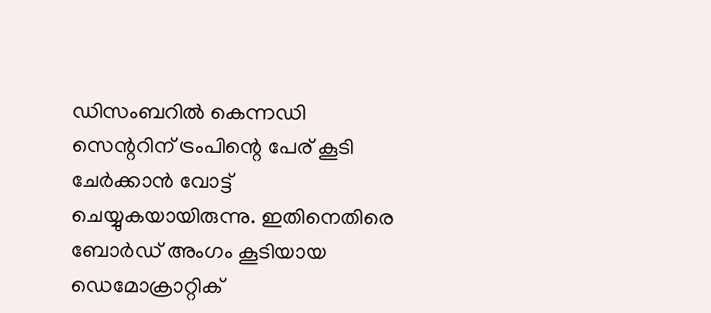ഡിസംബറില്‍ കെന്നഡി സെന്ററിന് ട്രംപിന്റെ പേര് കൂടി ചേര്‍ക്കാന്‍ വോട്ട് ചെയ്യുകയായിരുന്നു. ഇതിനെതിരെ ബോര്‍ഡ് അംഗം കൂടിയായ ഡെമോക്രാറ്റിക്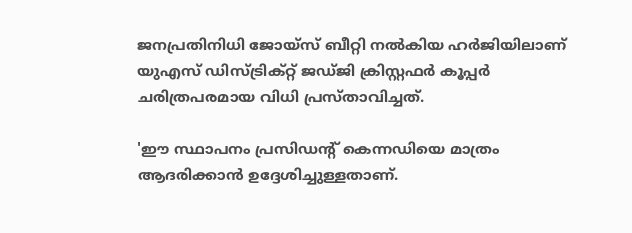ജനപ്രതിനിധി ജോയ്സ് ബീറ്റി നല്‍കിയ ഹര്‍ജിയിലാണ് യുഎസ് ഡിസ്ട്രിക്റ്റ് ജഡ്ജി ക്രിസ്റ്റഫര്‍ കൂപ്പര്‍ ചരിത്രപരമായ വിധി പ്രസ്താവിച്ചത്.

'ഈ സ്ഥാപനം പ്രസിഡന്റ് കെന്നഡിയെ മാത്രം ആദരിക്കാന്‍ ഉദ്ദേശിച്ചുള്ളതാണ്.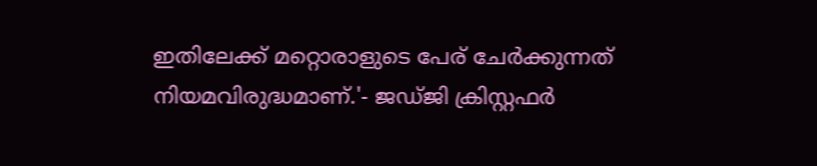ഇതിലേക്ക് മറ്റൊരാളുടെ പേര് ചേര്‍ക്കുന്നത് നിയമവിരുദ്ധമാണ്.'- ജഡ്ജി ക്രിസ്റ്റഫര്‍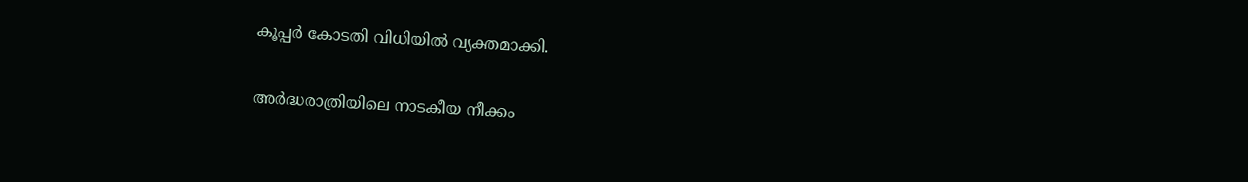കൂപ്പര്‍ കോടതി വിധിയില്‍ വ്യക്തമാക്കി.

അര്‍ദ്ധരാത്രിയിലെ നാടകീയ നീക്കം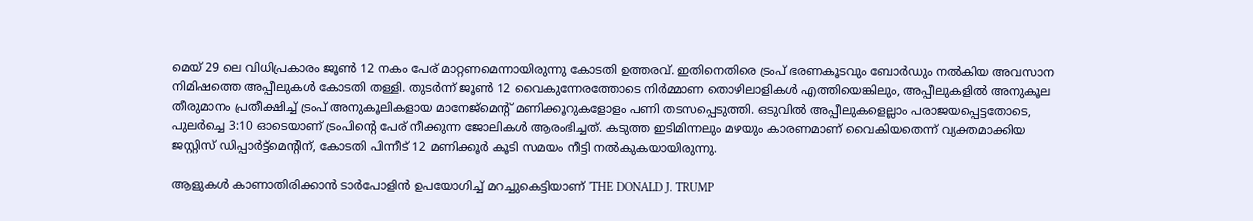മെയ് 29 ലെ വിധിപ്രകാരം ജൂണ്‍ 12 നകം പേര് മാറ്റണമെന്നായിരുന്നു കോടതി ഉത്തരവ്. ഇതിനെതിരെ ട്രംപ് ഭരണകൂടവും ബോര്‍ഡും നല്‍കിയ അവസാന നിമിഷത്തെ അപ്പീലുകള്‍ കോടതി തള്ളി. തുടര്‍ന്ന് ജൂണ്‍ 12 വൈകുന്നേരത്തോടെ നിര്‍മ്മാണ തൊഴിലാളികള്‍ എത്തിയെങ്കിലും, അപ്പീലുകളില്‍ അനുകൂല തീരുമാനം പ്രതീക്ഷിച്ച് ട്രംപ് അനുകൂലികളായ മാനേജ്‌മെന്റ് മണിക്കൂറുകളോളം പണി തടസപ്പെടുത്തി. ഒടുവില്‍ അപ്പീലുകളെല്ലാം പരാജയപ്പെട്ടതോടെ, പുലര്‍ച്ചെ 3:10 ഓടെയാണ് ട്രംപിന്റെ പേര് നീക്കുന്ന ജോലികള്‍ ആരംഭിച്ചത്. കടുത്ത ഇടിമിന്നലും മഴയും കാരണമാണ് വൈകിയതെന്ന് വ്യക്തമാക്കിയ ജസ്റ്റിസ് ഡിപ്പാര്‍ട്ട്‌മെന്റിന്, കോടതി പിന്നീട് 12 മണിക്കൂര്‍ കൂടി സമയം നീട്ടി നല്‍കുകയായിരുന്നു.

ആളുകള്‍ കാണാതിരിക്കാന്‍ ടാര്‍പോളിന്‍ ഉപയോഗിച്ച് മറച്ചുകെട്ടിയാണ് 'THE DONALD J. TRUMP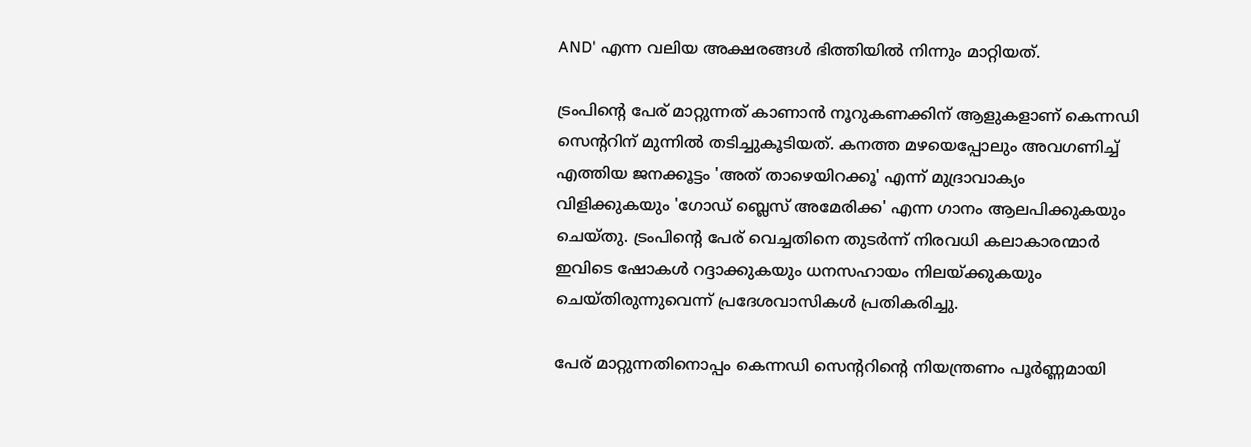AND' എന്ന വലിയ അക്ഷരങ്ങള്‍ ഭിത്തിയില്‍ നിന്നും മാറ്റിയത്.

ട്രംപിന്റെ പേര് മാറ്റുന്നത് കാണാന്‍ നൂറുകണക്കിന് ആളുകളാണ് കെന്നഡി സെന്ററിന് മുന്നില്‍ തടിച്ചുകൂടിയത്. കനത്ത മഴയെപ്പോലും അവഗണിച്ച് എത്തിയ ജനക്കൂട്ടം 'അത് താഴെയിറക്കൂ' എന്ന് മുദ്രാവാക്യം വിളിക്കുകയും 'ഗോഡ് ബ്ലെസ് അമേരിക്ക' എന്ന ഗാനം ആലപിക്കുകയും ചെയ്തു. ട്രംപിന്റെ പേര് വെച്ചതിനെ തുടര്‍ന്ന് നിരവധി കലാകാരന്മാര്‍ ഇവിടെ ഷോകള്‍ റദ്ദാക്കുകയും ധനസഹായം നിലയ്ക്കുകയും ചെയ്തിരുന്നുവെന്ന് പ്രദേശവാസികള്‍ പ്രതികരിച്ചു.

പേര് മാറ്റുന്നതിനൊപ്പം കെന്നഡി സെന്ററിന്റെ നിയന്ത്രണം പൂര്‍ണ്ണമായി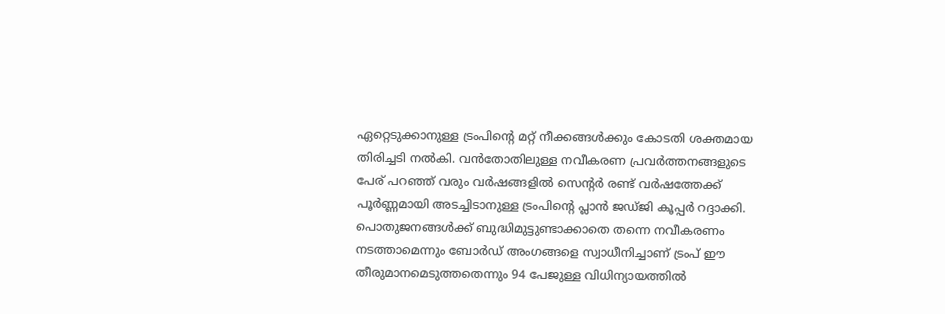ഏറ്റെടുക്കാനുള്ള ട്രംപിന്റെ മറ്റ് നീക്കങ്ങള്‍ക്കും കോടതി ശക്തമായ തിരിച്ചടി നല്‍കി. വന്‍തോതിലുള്ള നവീകരണ പ്രവര്‍ത്തനങ്ങളുടെ പേര് പറഞ്ഞ് വരും വര്‍ഷങ്ങളില്‍ സെന്റര്‍ രണ്ട് വര്‍ഷത്തേക്ക് പൂര്‍ണ്ണമായി അടച്ചിടാനുള്ള ട്രംപിന്റെ പ്ലാന്‍ ജഡ്ജി കൂപ്പര്‍ റദ്ദാക്കി. പൊതുജനങ്ങള്‍ക്ക് ബുദ്ധിമുട്ടുണ്ടാക്കാതെ തന്നെ നവീകരണം നടത്താമെന്നും ബോര്‍ഡ് അംഗങ്ങളെ സ്വാധീനിച്ചാണ് ട്രംപ് ഈ തീരുമാനമെടുത്തതെന്നും 94 പേജുള്ള വിധിന്യായത്തില്‍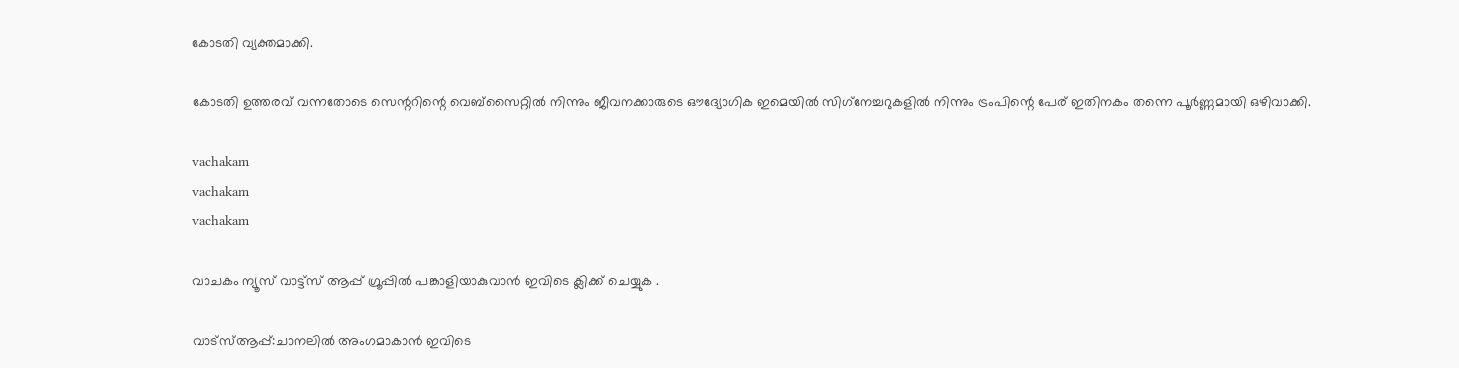കോടതി വ്യക്തമാക്കി.

കോടതി ഉത്തരവ് വന്നതോടെ സെന്ററിന്റെ വെബ്സൈറ്റില്‍ നിന്നും ജീവനക്കാരുടെ ഔദ്യോഗിക ഇമെയില്‍ സിഗ്‌നേച്ചറുകളില്‍ നിന്നും ട്രംപിന്റെ പേര് ഇതിനകം തന്നെ പൂര്‍ണ്ണമായി ഒഴിവാക്കി.

vachakam
vachakam
vachakam

വാചകം ന്യൂസ് വാട്ട്സ് ആപ്പ് ഗ്രൂപ്പിൽ പങ്കാളിയാകുവാൻ ഇവിടെ ക്ലിക്ക് ചെയ്യുക .

വാട്സ്ആപ്പ്:ചാനലിൽ അംഗമാകാൻ ഇവിടെ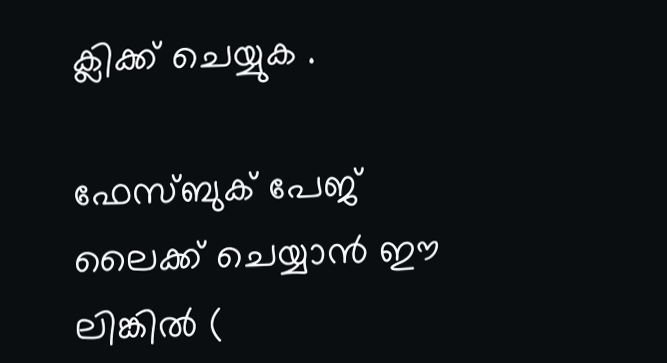ക്ലിക്ക് ചെയ്യുക .

ഫേസ്ബുക് പേജ് ലൈക്ക് ചെയ്യാൻ ഈ ലിങ്കിൽ (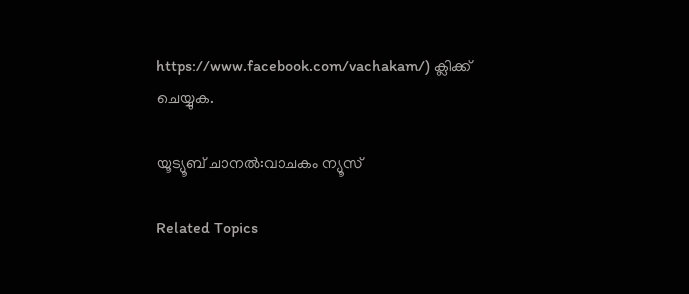https://www.facebook.com/vachakam/) ക്ലിക്ക് ചെയ്യുക.

യൂട്യൂബ് ചാനൽ:വാചകം ന്യൂസ്

Related Topics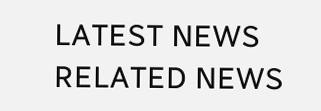LATEST NEWS
RELATED NEWS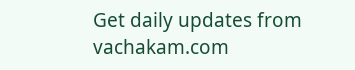Get daily updates from vachakam.com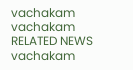vachakam
vachakam
RELATED NEWS
vachakam